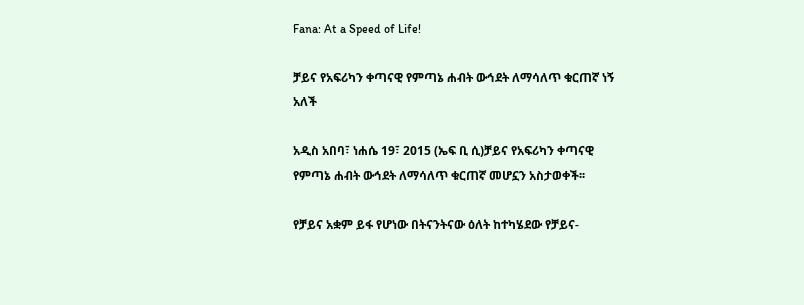Fana: At a Speed of Life!

ቻይና የአፍሪካን ቀጣናዊ የምጣኔ ሐብት ውኅደት ለማሳለጥ ቁርጠኛ ነኝ አለች

አዲስ አበባ፣ ነሐሴ 19፣ 2015 (ኤፍ ቢ ሲ)ቻይና የአፍሪካን ቀጣናዊ የምጣኔ ሐብት ውኅደት ለማሳለጥ ቁርጠኛ መሆኗን አስታወቀች፡፡

የቻይና አቋም ይፋ የሆነው በትናንትናው ዕለት ከተካሄደው የቻይና-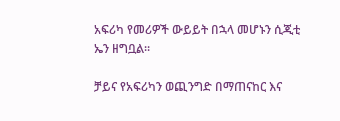አፍሪካ የመሪዎች ውይይት በኋላ መሆኑን ሲጂቲ ኤን ዘግቧል፡፡

ቻይና የአፍሪካን ወጪንግድ በማጠናከር እና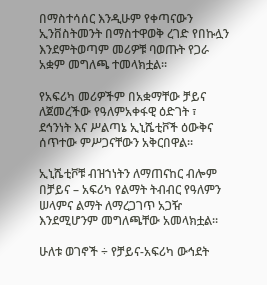በማስተሳሰር እንዲሁም የቀጣናውን ኢንቨስትመንት በማስተዋወቅ ረገድ የበኩሏን እንደምትወጣም መሪዎቹ ባወጡት የጋራ አቋም መግለጫ ተመላክቷል፡፡

የአፍሪካ መሪዎችም በአቋማቸው ቻይና ለጀመረችው የዓለምአቀፋዊ ዕድገት ፣ ደኅንነት እና ሥልጣኔ ኢኒሼቲቮች ዕውቅና ሰጥተው ምሥጋናቸውን አቅርበዋል፡፡

ኢኒሼቲቮቹ ብዝኀነትን ለማጠናከር ብሎም በቻይና – አፍሪካ የልማት ትብብር የዓለምን ሠላምና ልማት ለማረጋገጥ አጋዥ እንደሚሆንም መግለጫቸው አመላክቷል።

ሁለቱ ወገኖች ÷ የቻይና-አፍሪካ ውኅደት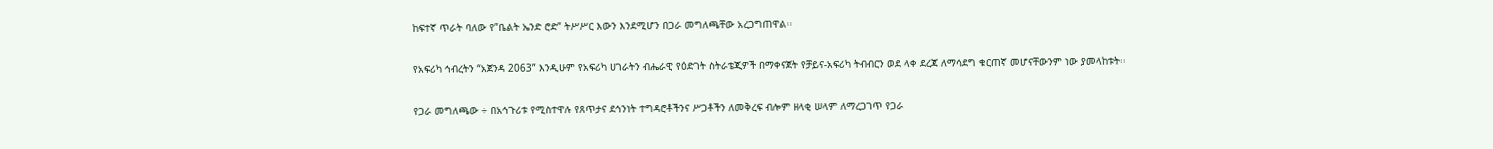ከፍተኛ ጥራት ባለው የ”ቤልት ኤንድ ሮድ” ትሥሥር እውን እንደሚሆን በጋራ መግለጫቸው አረጋግጠዋል፡፡

የአፍሪካ ኅብረትን “አጀንዳ 2063” እንዲሁም የአፍሪካ ሀገራትን ብሔራዊ የዕድገት ስትራቴጂዎች በማቀናጀት የቻይና-አፍሪካ ትብብርን ወደ ላቀ ደረጃ ለማሳደግ ቁርጠኛ መሆናቸውንም ነው ያመላከቱት፡፡

የጋራ መግለጫው ÷ በአኅጉሪቱ የሚስተዋሉ የጸጥታና ደኅንነት ተግዳሮቶችንና ሥጋቶችን ለመቅረፍ ብሎም ዘላቂ ሠላም ለማረጋገጥ የጋራ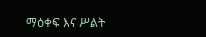ማዕቀፍ እና ሥልት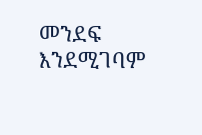መንደፍ እንደሚገባም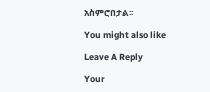አስምሮበታል፡፡

You might also like

Leave A Reply

Your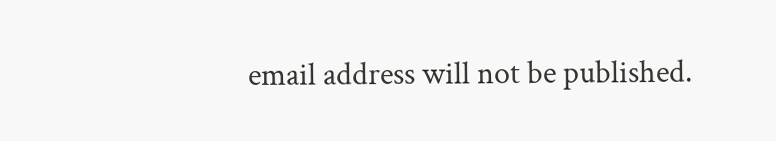email address will not be published.